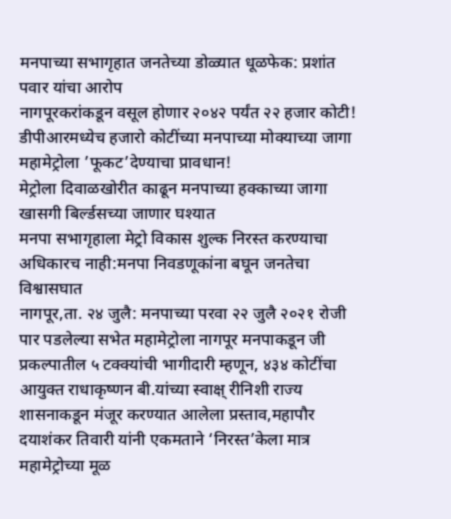मनपाच्या सभागृहात जनतेच्या डोळ्यात धूळफेक: प्रशांत पवार यांचा आरोप
नागपूरकरांकडून वसूल होणार २०४२ पर्यंत २२ हजार कोटी!
डीपीआरमध्येच हजारो कोटींच्या मनपाच्या मोक्याच्या जागा महामेट्रोला ’फूकट’देण्याचा प्रावधान!
मेट्रोला दिवाळखोरीत काढून मनपाच्या हक्काच्या जागा खासगी बिर्ल्डसच्या जाणार घश्यात
मनपा सभागृहाला मेट्रो विकास शुल्क निरस्त करण्याचा अधिकारच नाही:मनपा निवडणूकांना बघून जनतेचा विश्वासघात
नागपूर,ता. २४ जुलै: मनपाच्या परवा २२ जुलै २०२१ रोजी पार पडलेल्या सभेत महामेट्रोला नागपूर मनपाकडून जी प्रकल्पातील ५ टक्क्यांची भागीदारी म्हणून, ४३४ कोटींचा आयुक्त राधाकृष्णन बी.यांच्या स्वाक्ष् रीनिशी राज्य शासनाकडून मंजूर करण्यात आलेला प्रस्ताव,महापौर दयाशंकर तिवारी यांनी एकमताने ‘निरस्त’केला मात्र महामेट्रोच्या मूळ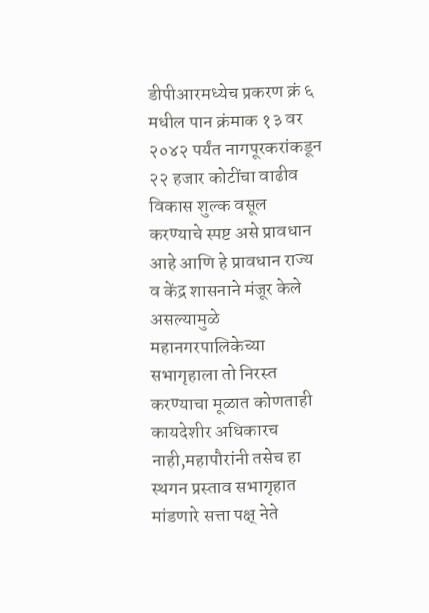डीपीआरमध्येच प्रकरण क्रं ६ मधील पान क्रंमाक १३ वर २०४२ पर्यंत नागपूरकरांकडून २२ हजार कोटींचा वाढीव विकास शुल्क वसूल करण्याचे स्पष्ट असे प्रावधान आहे आणि हे प्रावधान राज्य व केंद्र शासनाने मंजूर केले असल्यामुळे महानगरपालिकेच्या सभागृहाला तो निरस्त करण्याचा मूळात कोणताही कायदेशीर अधिकारच नाही,महापौरांनी तसेच हा स्थगन प्रस्ताव सभागृहात मांडणारे सत्ता पक्ष् नेते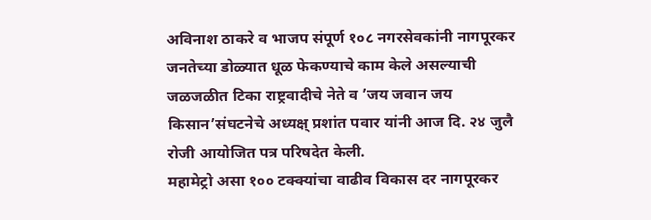अविनाश ठाकरे व भाजप संपूर्ण १०८ नगरसेवकांनी नागपूरकर जनतेच्या डोळ्यात धूळ फेकण्याचे काम केले असल्याची जळजळीत टिका राष्ट्रवादीचे नेते व ’जय जवान जय किसान’संघटनेचे अध्यक्ष् प्रशांत पवार यांनी आज दि. २४ जुलै रोजी आयोजित पत्र परिषदेत केली.
महामेट्रो असा १०० टक्क्यांचा वाढीव विकास दर नागपूरकर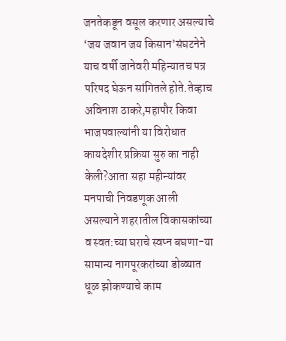जनतेकडून वसूल करणार असल्याचे ‘जय जवान जय किसान’संघटनेने याच वर्षी जानेवरी महिन्यातच पत्र परिषद घेऊन सांगितले होते.तेव्हाच अविनाश ठाकरे,महापौर किवा भाजपवाल्यांनी या विरोधात कायदेशीर प्रक्रिया सुरु का नाही केली?आता सहा महीन्यांवर मनपाची निवडणूक आली असल्याने शहरातील विकासकांच्या व स्वत:च्या घराचे स्वप्न बघणा-या सामान्य नागपूरकरांच्या डोळ्यात धूळ झोकण्याचे काम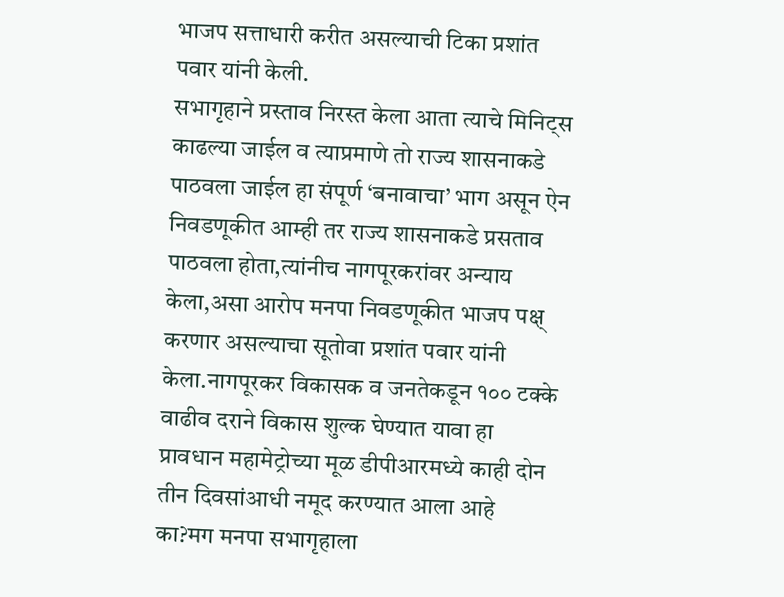भाजप सत्ताधारी करीत असल्याची टिका प्रशांत पवार यांनी केली.
सभागृहाने प्रस्ताव निरस्त केला आता त्याचे मिनिट्स काढल्या जाईल व त्याप्रमाणे तो राज्य शासनाकडे पाठवला जाईल हा संपूर्ण ‘बनावाचा’ भाग असून ऐन निवडणूकीत आम्ही तर राज्य शासनाकडे प्रसताव पाठवला होता,त्यांनीच नागपूरकरांवर अन्याय केला,असा आरोप मनपा निवडणूकीत भाजप पक्ष् करणार असल्याचा सूतोवा प्रशांत पवार यांनी केला.नागपूरकर विकासक व जनतेकडून १०० टक्के वाढीव दराने विकास शुल्क घेण्यात यावा हा प्रावधान महामेट्रोच्या मूळ डीपीआरमध्ये काही दोन तीन दिवसांआधी नमूद करण्यात आला आहे का?मग मनपा सभागृहाला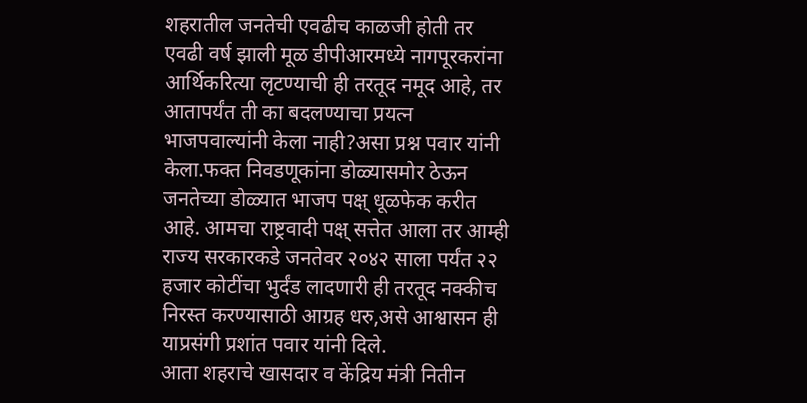शहरातील जनतेची एवढीच काळजी होती तर एवढी वर्ष झाली मूळ डीपीआरमध्ये नागपूरकरांना आर्थिकरित्या लृटण्याची ही तरतूद नमूद आहे, तर आतापर्यंत ती का बदलण्याचा प्रयत्न भाजपवाल्यांनी केला नाही?असा प्रश्न पवार यांनी केला.फक्त निवडणूकांना डोळ्यासमोर ठेऊन जनतेच्या डोळ्यात भाजप पक्ष् धूळफेक करीत आहे. आमचा राष्ट्रवादी पक्ष् सत्तेत आला तर आम्ही राज्य सरकारकडे जनतेवर २०४२ साला पर्यंत २२ हजार कोटींचा भुर्दंड लादणारी ही तरतूद नक्कीच निरस्त करण्यासाठी आग्रह धरु,असे आश्वासन ही याप्रसंगी प्रशांत पवार यांनी दिले.
आता शहराचे खासदार व केंद्रिय मंत्री नितीन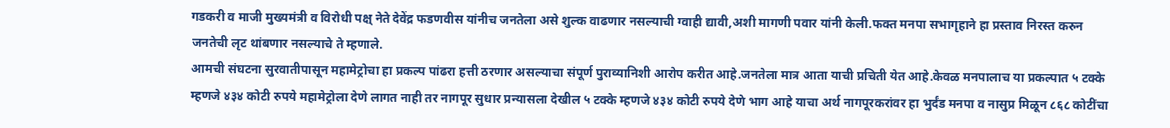गडकरी व माजी मुख्यमंत्री व विरोधी पक्ष् नेते देवेंद्र फडणवीस यांनीच जनतेला असे शुल्क वाढणार नसल्याची ग्वाही द्यावी,अशी मागणी पवार यांनी केली.फक्त मनपा सभागृहाने हा प्रस्ताव निरस्त करुन जनतेची लृट थांबणार नसल्याचे ते म्हणाले.
आमची संघटना सुरवातीपासून महामेट्रोचा हा प्रकल्प पांढरा हत्ती ठरणार असल्याचा संपूर्ण पुराव्यानिशी आरोप करीत आहे.जनतेला मात्र आता याची प्रचिती येत आहे.केवळ मनपालाच या प्रकल्पात ५ टक्के म्हणजे ४३४ कोटी रुपये महामेट्रोला देणे लागत नाही तर नागपूर सुधार प्रन्यासला देखील ५ टक्के म्हणजे ४३४ कोटी रुपये देणे भाग आहे याचा अर्थ नागपूरकरांवर हा भुर्दंड मनपा व नासुप्र मिळून ८६८ कोटींचा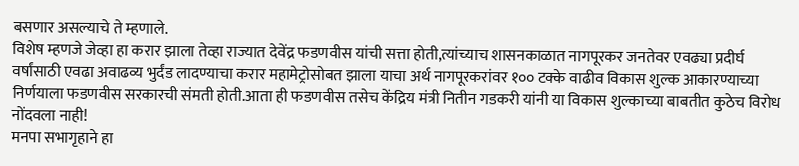बसणार असल्याचे ते म्हणाले.
विशेष म्हणजे जेव्हा हा करार झाला तेव्हा राज्यात देवेंद्र फडणवीस यांची सत्ता होती,त्यांच्याच शासनकाळात नागपूरकर जनतेवर एवढ्या प्रदीर्घ वर्षांसाठी एवढा अवाढव्य भुर्दंड लादण्याचा करार महामेट्रोसोबत झाला याचा अर्थ नागपूरकरांवर १०० टक्के वाढीव विकास शुल्क आकारण्याच्या निर्णयाला फडणवीस सरकारची संमती होती.आता ही फडणवीस तसेच केंद्रिय मंत्री नितीन गडकरी यांनी या विकास शुल्काच्या बाबतीत कुठेच विरोध नोंदवला नाही!
मनपा सभागृहाने हा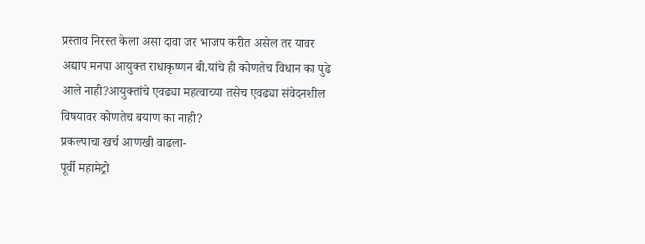प्रस्ताव निरस्त केला असा दावा जर भाजप करीत असेल तर यावर अद्याप मनपा आयुक्त राधाकृष्णन बी.यांचे ही कोणतेच विधान का पुढे आले नाही?आयुक्तांचे एवढ्या महत्वाच्या तसेच एवढ्या संवेदनशील विषयावर कोणतेच बयाण का नाही?
प्रकल्पाचा खर्च आणखी वाढला-
पूर्वी महामेट्रो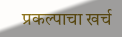प्रकल्पाचा खर्च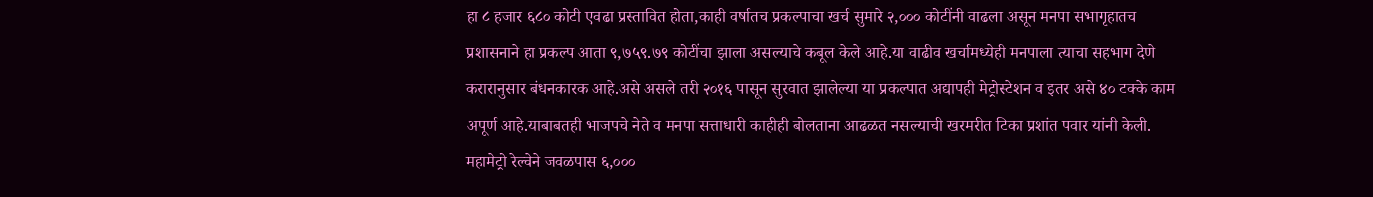हा ८ हजार ६८० कोटी एवढा प्रस्तावित होता,काही वर्षातच प्रकल्पाचा खर्च सुमारे २,००० कोटींनी वाढला असून मनपा सभागृहातच प्रशासनाने हा प्रकल्प आता ९,७५९.७९ कोटींचा झाला असल्याचे कबूल केले आहे.या वाढीव खर्चामध्येही मनपाला त्याचा सहभाग देणे करारानुसार बंधनकारक आहे.असे असले तरी २०१६ पासून सुरवात झालेल्या या प्रकल्पात अद्यापही मेट्रोस्टेशन व इतर असे ४० टक्के काम अपूर्ण आहे.याबाबतही भाजपचे नेते व मनपा सत्ताधारी काहीही बोलताना आढळत नसल्याची खरमरीत टिका प्रशांत पवार यांनी केली.
महामेट्रो रेल्वेने जवळपास ६,०००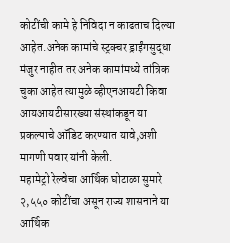कोटींची कामे हे निविदा न काढताच दिल्या आहेत.अनेक कामांचे स्ट्रक्चर ड्राईंगसुद्धा मंजुर नाहीत तर अनेक कामांमध्ये तांत्रिक चुका आहेत त्यामुळे व्हीएनआयटी किवा आयआयटीसारख्या संस्थांकडून या प्रकल्पाचे ऑडिट करण्यात यावे,अशी मागणी पवार यांनी केली.
महामेट्रो रेल्वेचा आर्थिक घोटाळा सुमारे २,५५० कोटींचा असून राज्य शासनाने या आर्थिक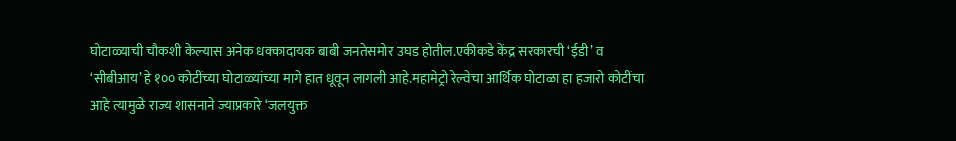घोटाळ्याची चौकशी केल्यास अनेक धक्कादायक बाबी जनतेसमोर उघड होतील.एकीकडे केंद्र सरकारची ‘ईडी’ व ‘सीबीआय’ हे १०० कोटींच्या घोटाळ्यांच्या मागे हात धूवून लागली आहे.महामेट्रो रेल्वेचा आर्थिक घोटाळा हा हजारो कोटींचा आहे त्यामुळे राज्य शासनाने ज्याप्रकारे ‘जलयुक्त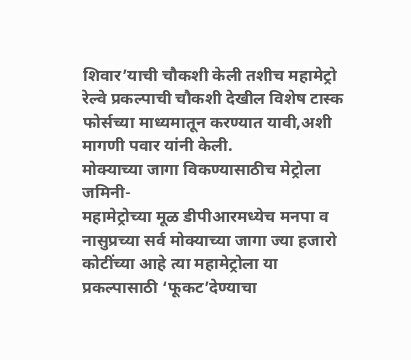शिवार’याची चौकशी केली तशीच महामेट्रो रेल्वे प्रकल्पाची चौकशी देखील विशेष टास्क फोर्सच्या माध्यमातून करण्यात यावी,अशी मागणी पवार यांनी केली.
मोक्याच्या जागा विकण्यासाठीच मेट्रोला जमिनी-
महामेट्रोच्या मूळ डीपीआरमध्येच मनपा व नासुप्रच्या सर्व मोक्याच्या जागा ज्या हजारो कोटींच्या आहे त्या महामेट्रोला या प्रकल्पासाठी ‘फूकट’देण्याचा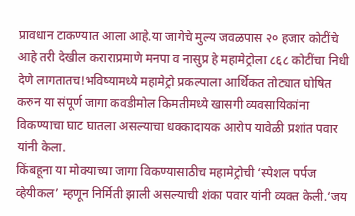प्रावधान टाकण्यात आला आहे.या जागेचे मुल्य जवळपास २० हजार कोटींचे आहे तरी देखील कराराप्रमाणे मनपा व नासुप्र हे महामेट्रोला ८६८ कोटींचा निधी देणे लागतातच!भविष्यामध्ये महामेट्रो प्रकल्पाला आर्थिकत तोट्यात घोषित करुन या संपूर्ण जागा कवडीमोल किमतीमध्ये खासगी व्यवसायिकांना विकण्याचा घाट घातला असल्याचा धक्कादायक आरोप यावेळी प्रशांत पवार यांनी केला.
किंबहूना या मोक्याच्या जागा विकण्यासाठीच महामेट्रोची ‘स्पेशल पर्पज व्हेयीकल’ म्हणून निर्मिती झाली असल्याची शंका पवार यांनी व्यक्त केली.‘जय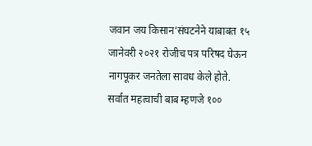जवान जय किसान’संघटनेने याबाबत १५ जानेवरी २०२१ रोजीच पत्र परिषद घेऊन नागपूकर जनतेला सावध केले होते.
सर्वात महत्वाची बाब म्हणजे १००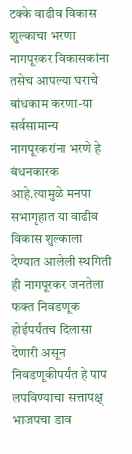टक्के वाढीव विकास शुल्काचा भरणा नागपूरकर विकासकांना तसेच आपल्या घराचे बांधकाम करणा-या सर्वसामान्य नागपूरकरांना भरणे हे बंधनकारक आहे.त्यामुळे मनपा सभागृहात या वाढीव विकास शुल्काला देण्यात आलेली स्थगिती ही नागपूरकर जनतेला फक्त निवडणूक होईपर्यंतच दिलासा देणारी असून निवडणूकीपर्यंत हे पाप लपविण्याचा सत्तापक्ष् भाजपचा डाव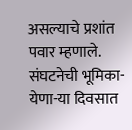असल्याचे प्रशांत पवार म्हणाले.
संघटनेची भूमिका-येणा-या दिवसात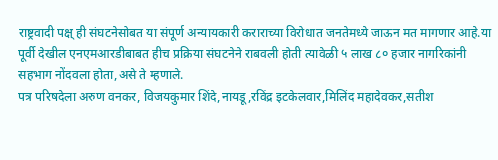राष्ट्रवादी पक्ष् ही संघटनेसोबत या संपूर्ण अन्यायकारी कराराच्या विरोधात जनतेमध्ये जाऊन मत मागणार आहे.या पूर्वी देखील एनएमआरडीबाबत हीच प्रक्रिया संघटनेने राबवली होती त्यावेळी ५ लाख ८० हजार नागरिकांनी सहभाग नोंदवला होता,असे ते म्हणाले.
पत्र परिषदेला अरुण वनकर, विजयकुमार शिंदे,नायडू,रविंद्र इटकेलवार,मिलिंद महादेवकर,सतीश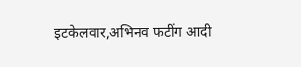इटकेलवार,अभिनव फटींग आदी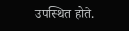उपस्थित होते.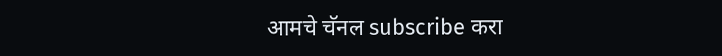आमचे चॅनल subscribe करा